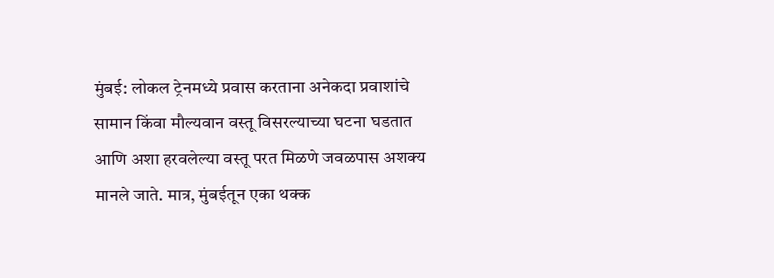मुंबई: लोकल ट्रेनमध्ये प्रवास करताना अनेकदा प्रवाशांचे सामान किंवा मौल्यवान वस्तू विसरल्याच्या घटना घडतात आणि अशा हरवलेल्या वस्तू परत मिळणे जवळपास अशक्य मानले जाते. मात्र, मुंबईतून एका थक्क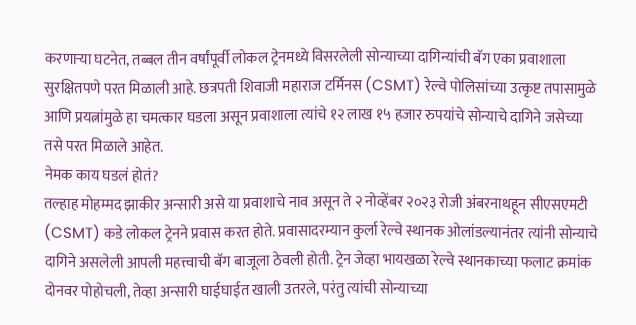करणाऱ्या घटनेत, तब्बल तीन वर्षांपूर्वी लोकल ट्रेनमध्ये विसरलेली सोन्याच्या दागिन्यांची बॅग एका प्रवाशाला सुरक्षितपणे परत मिळाली आहे. छत्रपती शिवाजी महाराज टर्मिनस (CSMT) रेल्वे पोलिसांच्या उत्कृष्ट तपासामुळे आणि प्रयत्नांमुळे हा चमत्कार घडला असून प्रवाशाला त्यांचे १२ लाख १५ हजार रुपयांचे सोन्याचे दागिने जसेच्या तसे परत मिळाले आहेत.
नेमक काय घडलं होतं?
तल्हाह मोहम्मद झाकीर अन्सारी असे या प्रवाशाचे नाव असून ते २ नोव्हेंबर २०२३ रोजी अंबरनाथहून सीएसएमटी (CSMT) कडे लोकल ट्रेनने प्रवास करत होते. प्रवासादरम्यान कुर्ला रेल्वे स्थानक ओलांडल्यानंतर त्यांनी सोन्याचे दागिने असलेली आपली महत्त्वाची बॅग बाजूला ठेवली होती. ट्रेन जेव्हा भायखळा रेल्वे स्थानकाच्या फलाट क्रमांक दोनवर पोहोचली, तेव्हा अन्सारी घाईघाईत खाली उतरले, परंतु त्यांची सोन्याच्या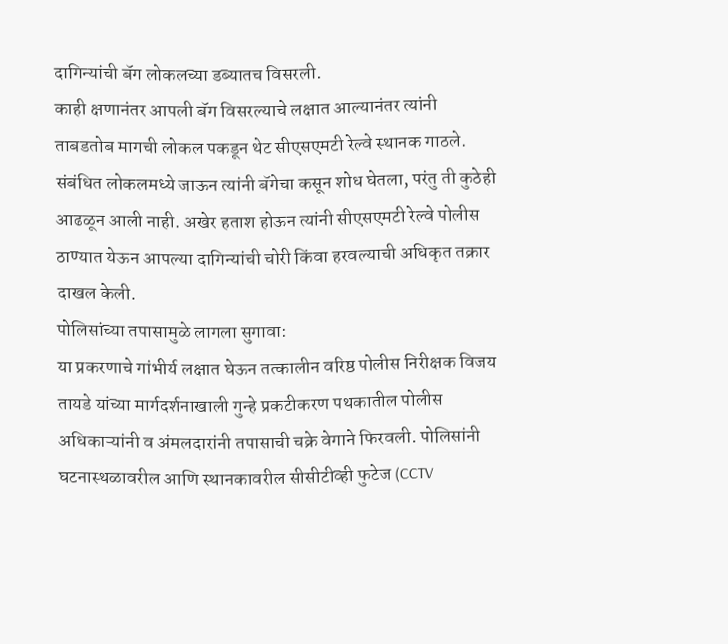दागिन्यांची बॅग लोकलच्या डब्यातच विसरली.
काही क्षणानंतर आपली बॅग विसरल्याचे लक्षात आल्यानंतर त्यांनी ताबडतोब मागची लोकल पकडून थेट सीएसएमटी रेल्वे स्थानक गाठले. संबंधित लोकलमध्ये जाऊन त्यांनी बॅगेचा कसून शोध घेतला, परंतु ती कुठेही आढळून आली नाही. अखेर हताश होऊन त्यांनी सीएसएमटी रेल्वे पोलीस ठाण्यात येऊन आपल्या दागिन्यांची चोरी किंवा हरवल्याची अधिकृत तक्रार दाखल केली.
पोलिसांच्या तपासामुळे लागला सुगावा:
या प्रकरणाचे गांभीर्य लक्षात घेऊन तत्कालीन वरिष्ठ पोलीस निरीक्षक विजय तायडे यांच्या मार्गदर्शनाखाली गुन्हे प्रकटीकरण पथकातील पोलीस अधिकाऱ्यांनी व अंमलदारांनी तपासाची चक्रे वेगाने फिरवली. पोलिसांनी घटनास्थळावरील आणि स्थानकावरील सीसीटीव्ही फुटेज (CCTV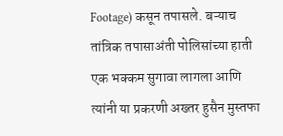Footage) कसून तपासले. बऱ्याच तांत्रिक तपासाअंती पोलिसांच्या हाती एक भक्कम सुगावा लागला आणि त्यांनी या प्रकरणी अख्तर हुसैन मुस्तफा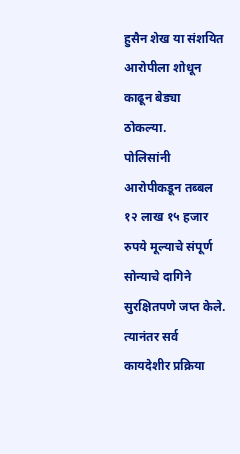हुसैन शेख या संशयित आरोपीला शोधून काढून बेड्या ठोकल्या.
पोलिसांनी आरोपीकडून तब्बल १२ लाख १५ हजार रुपये मूल्याचे संपूर्ण सोन्याचे दागिने सुरक्षितपणे जप्त केले. त्यानंतर सर्व कायदेशीर प्रक्रिया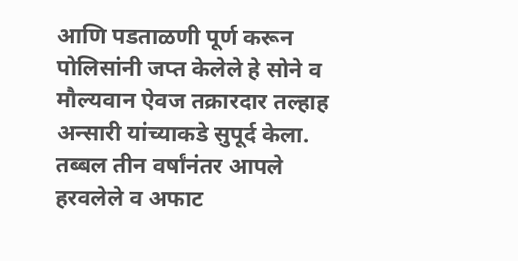आणि पडताळणी पूर्ण करून पोलिसांनी जप्त केलेले हे सोने व मौल्यवान ऐवज तक्रारदार तल्हाह अन्सारी यांच्याकडे सुपूर्द केला. तब्बल तीन वर्षांनंतर आपले हरवलेले व अफाट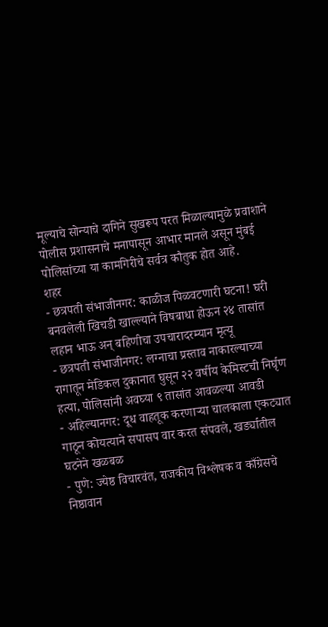मूल्याचे सोन्याचे दागिने सुखरूप परत मिळाल्यामुळे प्रवाशाने पोलीस प्रशासनाचे मनापासून आभार मानले असून मुंबई पोलिसांच्या या कामगिरीचे सर्वत्र कौतुक होत आहे.
शहर
- छत्रपती संभाजीनगर: काळीज पिळवटणारी घटना! घरी बनवलेली खिचडी खाल्ल्याने विषबाधा होऊन २४ तासांत लहान भाऊ अन् बहिणीचा उपचारादरम्यान मृत्यू
- छत्रपती संभाजीनगर: लग्नाचा प्रस्ताव नाकारल्याच्या रागातून मेडिकल दुकानात घुसून २२ वर्षीय केमिस्टची निर्घृण हत्या, पोलिसांनी अवघ्या ९ तासांत आवळल्या आवडी
- अहिल्यानगर: दूध वाहतूक करणाऱ्या चालकाला एकट्यात गाठून कोयत्याने सपासप वार करत संपवले, खर्ड्यातील घटनेने खळबळ
- पुणे: ज्येष्ठ विचारवंत, राजकीय विश्लेषक व काँग्रेसचे निष्ठावान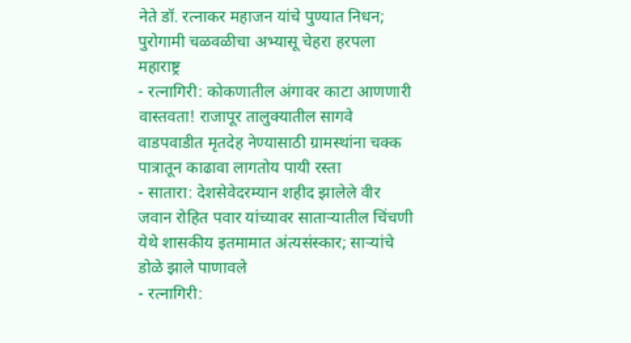नेते डॉ. रत्नाकर महाजन यांचे पुण्यात निधन; पुरोगामी चळवळीचा अभ्यासू चेहरा हरपला
महाराष्ट्र
- रत्नागिरी: कोकणातील अंगावर काटा आणणारी वास्तवता! राजापूर तालुक्यातील सागवे वाडपवाडीत मृतदेह नेण्यासाठी ग्रामस्थांना चक्क पात्रातून काढावा लागतोय पायी रस्ता
- सातारा: देशसेवेदरम्यान शहीद झालेले वीर जवान रोहित पवार यांच्यावर साताऱ्यातील चिंचणी येथे शासकीय इतमामात अंत्यसंस्कार; साऱ्यांचे डोळे झाले पाणावले
- रत्नागिरी: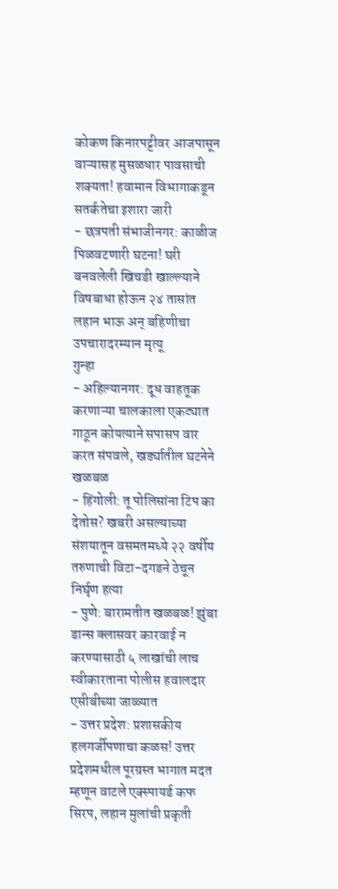कोकण किनारपट्टीवर आजपासून वाऱ्यासह मुसळधार पावसाची शक्यता! हवामान विभागाकडून सतर्कतेचा इशारा जारी
- छत्रपती संभाजीनगर: काळीज पिळवटणारी घटना! घरी बनवलेली खिचडी खाल्ल्याने विषबाधा होऊन २४ तासांत लहान भाऊ अन् बहिणीचा उपचारादरम्यान मृत्यू
गुन्हा
- अहिल्यानगर: दूध वाहतूक करणाऱ्या चालकाला एकट्यात गाठून कोयत्याने सपासप वार करत संपवले, खर्ड्यातील घटनेने खळबळ
- हिंगोली: तू पोलिसांना टिप का देतोस? खबरी असल्याच्या संशयातून वसमतमध्ये २२ वर्षीय तरुणाची विटा-दगडने ठेचून निर्घृण हत्या
- पुणे: बारामतीत खळबळ! झुंबा डान्स क्लासवर कारवाई न करण्यासाठी ५ लाखांची लाच स्वीकारताना पोलीस हवालदार एसीबीच्या जाळ्यात
- उत्तर प्रदेश: प्रशासकीय हलगर्जीपणाचा कळस! उत्तर प्रदेशमधील पूरग्रस्त भागात मदत म्हणून वाटले एक्स्पायर्ड कफ सिरप, लहान मुलांची प्रकृती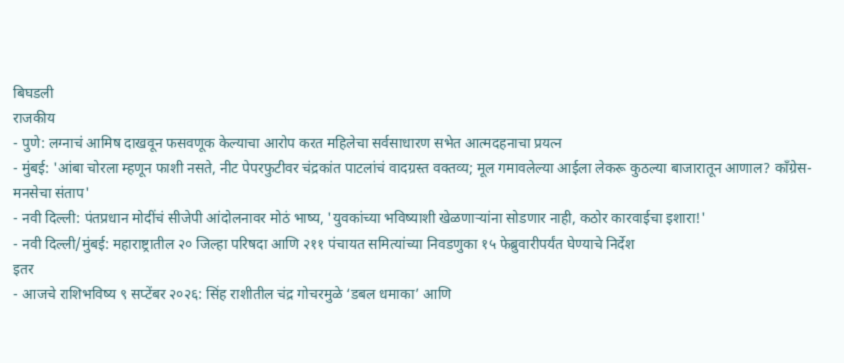बिघडली
राजकीय
- पुणे: लग्नाचं आमिष दाखवून फसवणूक केल्याचा आरोप करत महिलेचा सर्वसाधारण सभेत आत्मदहनाचा प्रयत्न
- मुंबई: 'आंबा चोरला म्हणून फाशी नसते, नीट पेपरफुटीवर चंद्रकांत पाटलांचं वादग्रस्त वक्तव्य; मूल गमावलेल्या आईला लेकरू कुठल्या बाजारातून आणाल? काँग्रेस-मनसेचा संताप'
- नवी दिल्ली: पंतप्रधान मोदींचं सीजेपी आंदोलनावर मोठं भाष्य, 'युवकांच्या भविष्याशी खेळणाऱ्यांना सोडणार नाही, कठोर कारवाईचा इशारा!'
- नवी दिल्ली/मुंबई: महाराष्ट्रातील २० जिल्हा परिषदा आणि २११ पंचायत समित्यांच्या निवडणुका १५ फेब्रुवारीपर्यंत घेण्याचे निर्देश
इतर
- आजचे राशिभविष्य ९ सप्टेंबर २०२६: सिंह राशीतील चंद्र गोचरमुळे ‘डबल धमाका’ आणि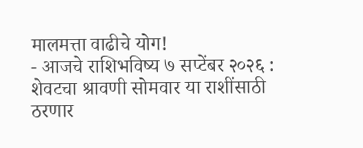मालमत्ता वाढीचे योग!
- आजचे राशिभविष्य ७ सप्टेंबर २०२६ : शेवटचा श्रावणी सोमवार या राशींसाठी ठरणार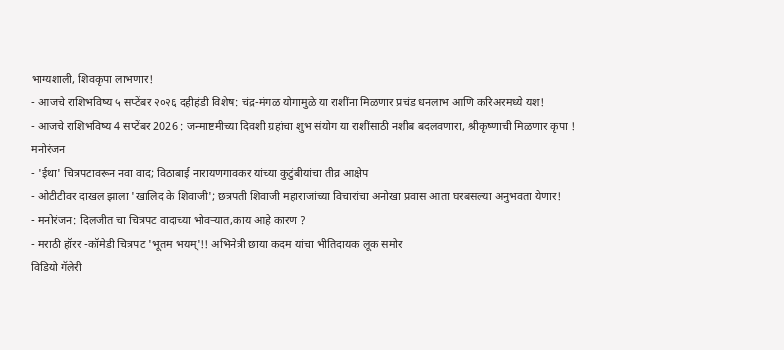भाग्यशाली, शिवकृपा लाभणार!
- आजचे राशिभविष्य ५ सप्टेंबर २०२६ दहीहंडी विशेष: चंद्र-मंगळ योगामुळे या राशींना मिळणार प्रचंड धनलाभ आणि करिअरमध्ये यश!
- आजचे राशिभविष्य 4 सप्टेंबर 2026 : जन्माष्टमीच्या दिवशी ग्रहांचा शुभ संयोग या राशींसाठी नशीब बदलवणारा, श्रीकृष्णाची मिळणार कृपा !
मनोरंजन
- 'ईथा' चित्रपटावरून नवा वाद; विठाबाई नारायणगावकर यांच्या कुटुंबीयांचा तीव्र आक्षेप
- ओटीटीवर दाखल झाला 'खालिद के शिवाजी'; छत्रपती शिवाजी महाराजांच्या विचारांचा अनोखा प्रवास आता घरबसल्या अनुभवता येणार!
- मनोरंजन: दिलजीत चा चित्रपट वादाच्या भोवऱ्यात,काय आहे कारण ?
- मराठी हॉरर -कॉमेडी चित्रपट 'भूतम भयम्'!! अभिनेत्री छाया कदम यांचा भीतिदायक लूक समोर
विडियो गॅलेरी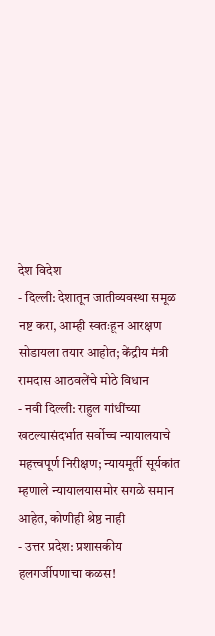देश विदेश
- दिल्ली: देशातून जातीव्यवस्था समूळ नष्ट करा, आम्ही स्वतःहून आरक्षण सोडायला तयार आहोत; केंद्रीय मंत्री रामदास आठवलेंचे मोठे विधान
- नवी दिल्ली: राहुल गांधींच्या खटल्यासंदर्भात सर्वोच्च न्यायालयाचे महत्त्वपूर्ण निरीक्षण; न्यायमूर्ती सूर्यकांत म्हणाले न्यायालयासमोर सगळे समान आहेत, कोणीही श्रेष्ठ नाही
- उत्तर प्रदेश: प्रशासकीय हलगर्जीपणाचा कळस!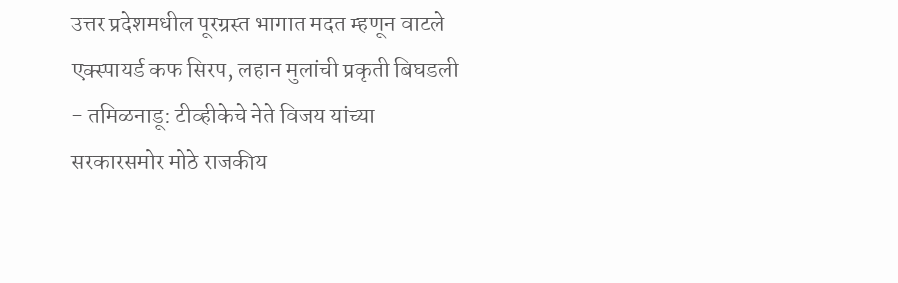उत्तर प्रदेशमधील पूरग्रस्त भागात मदत म्हणून वाटले एक्स्पायर्ड कफ सिरप, लहान मुलांची प्रकृती बिघडली
- तमिळनाडू: टीव्हीकेचे नेते विजय यांच्या सरकारसमोर मोठे राजकीय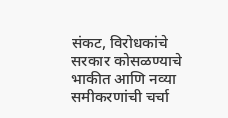संकट, विरोधकांचे सरकार कोसळण्याचे भाकीत आणि नव्या समीकरणांची चर्चा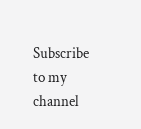Subscribe to my channel